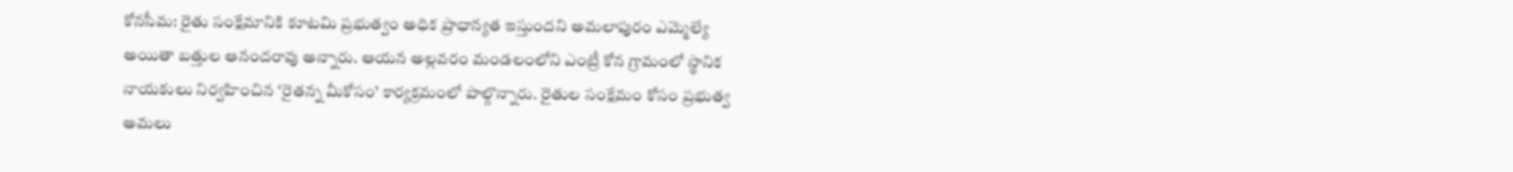కోనసీమ: రైతు సంక్షేమానికి కూటమి ప్రభుత్వం అధిక ప్రాధాన్యత ఇస్తుందని అమలాపురం ఎమ్మెల్యే అయితా బత్తుల ఆనందరావు అన్నారు. ఆయన అల్లవరం మండలంలోని ఎంట్రీ కోన గ్రామంలో స్థానిక నాయకులు నిర్వహించిన ‘రైతన్న మీకోసం’ కార్యక్రమంలో పాల్గొన్నారు. రైతుల సంక్షేమం కోసం ప్రభుత్వ అమలు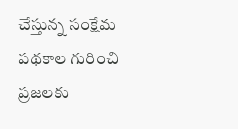చేస్తున్న సంక్షేమ పథకాల గురించి ప్రజలకు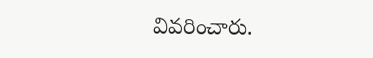వివరించారు.